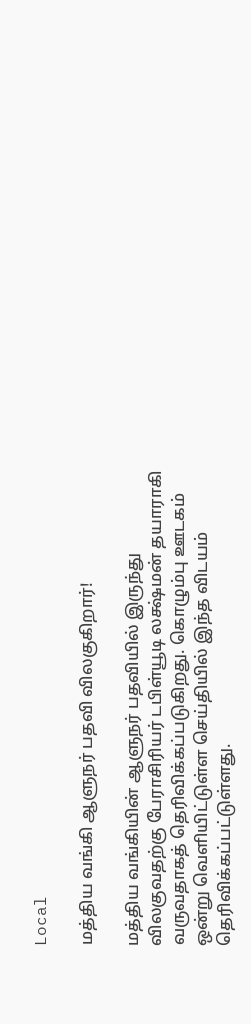Local

மத்திய வங்கி ஆளுநர் பதவி விலகுகிறார்!

மத்திய வங்கியின் ஆளுநர் பதவியில் இருந்து விலகுவதற்கு பேராசிரியர் டபிள்யூடி லக்ஷ்மன் தயாராகி வருவதாகத் தெரிவிக்கப்படுகிறது. கொழும்பு ஊடகம் ஒன்று வெளியிட்டுள்ள செய்தியில் இந்த விடயம் தெரிவிக்கப்பட்டுள்ளது.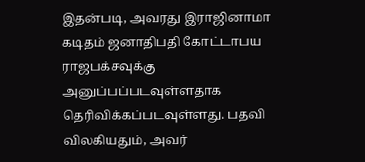இதன்படி, அவரது இராஜினாமா கடிதம் ஜனாதிபதி கோட்டாபய ராஜபக்சவுக்கு அனுப்பப்படவுள்ளதாக தெரிவிக்கப்படவுள்ளது. பதவி விலகியதும், அவர்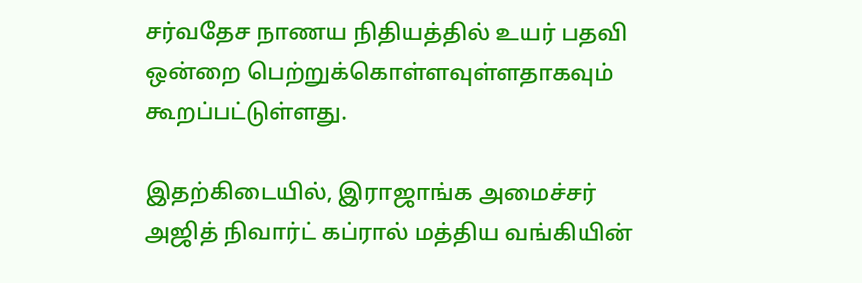சர்வதேச நாணய நிதியத்தில் உயர் பதவி ஒன்றை பெற்றுக்கொள்ளவுள்ளதாகவும் கூறப்பட்டுள்ளது.

இதற்கிடையில், இராஜாங்க அமைச்சர் அஜித் நிவார்ட் கப்ரால் மத்திய வங்கியின்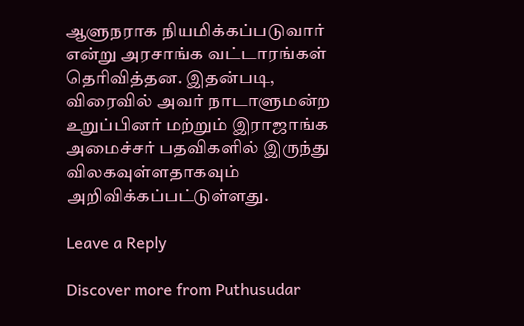ஆளுநராக நியமிக்கப்படுவார் என்று அரசாங்க வட்டாரங்கள் தெரிவித்தன. இதன்படி, விரைவில் அவர் நாடாளுமன்ற உறுப்பினர் மற்றும் இராஜாங்க அமைச்சர் பதவிகளில் இருந்து விலகவுள்ளதாகவும் அறிவிக்கப்பட்டுள்ளது.

Leave a Reply

Discover more from Puthusudar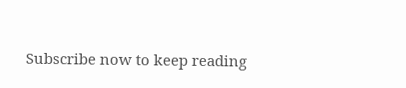Subscribe now to keep reading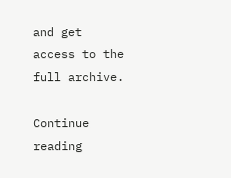and get access to the full archive.

Continue reading